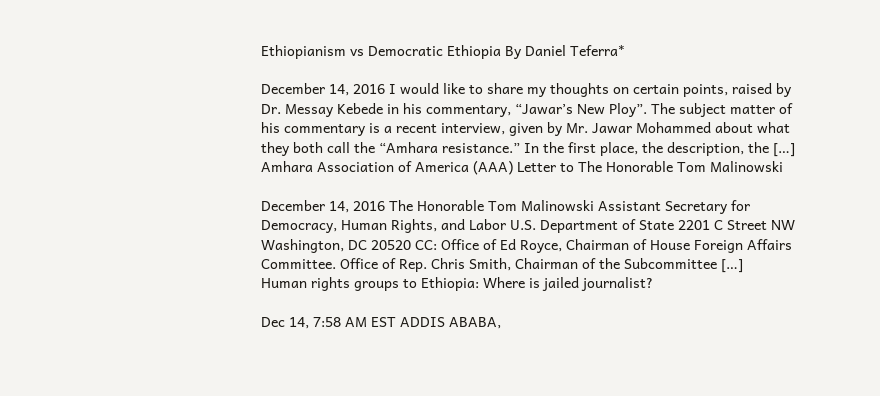Ethiopianism vs Democratic Ethiopia By Daniel Teferra*

December 14, 2016 I would like to share my thoughts on certain points, raised by Dr. Messay Kebede in his commentary, “Jawar’s New Ploy”. The subject matter of his commentary is a recent interview, given by Mr. Jawar Mohammed about what they both call the “Amhara resistance.” In the first place, the description, the […]
Amhara Association of America (AAA) Letter to The Honorable Tom Malinowski

December 14, 2016 The Honorable Tom Malinowski Assistant Secretary for Democracy, Human Rights, and Labor U.S. Department of State 2201 C Street NW Washington, DC 20520 CC: Office of Ed Royce, Chairman of House Foreign Affairs Committee. Office of Rep. Chris Smith, Chairman of the Subcommittee […]
Human rights groups to Ethiopia: Where is jailed journalist?

Dec 14, 7:58 AM EST ADDIS ABABA,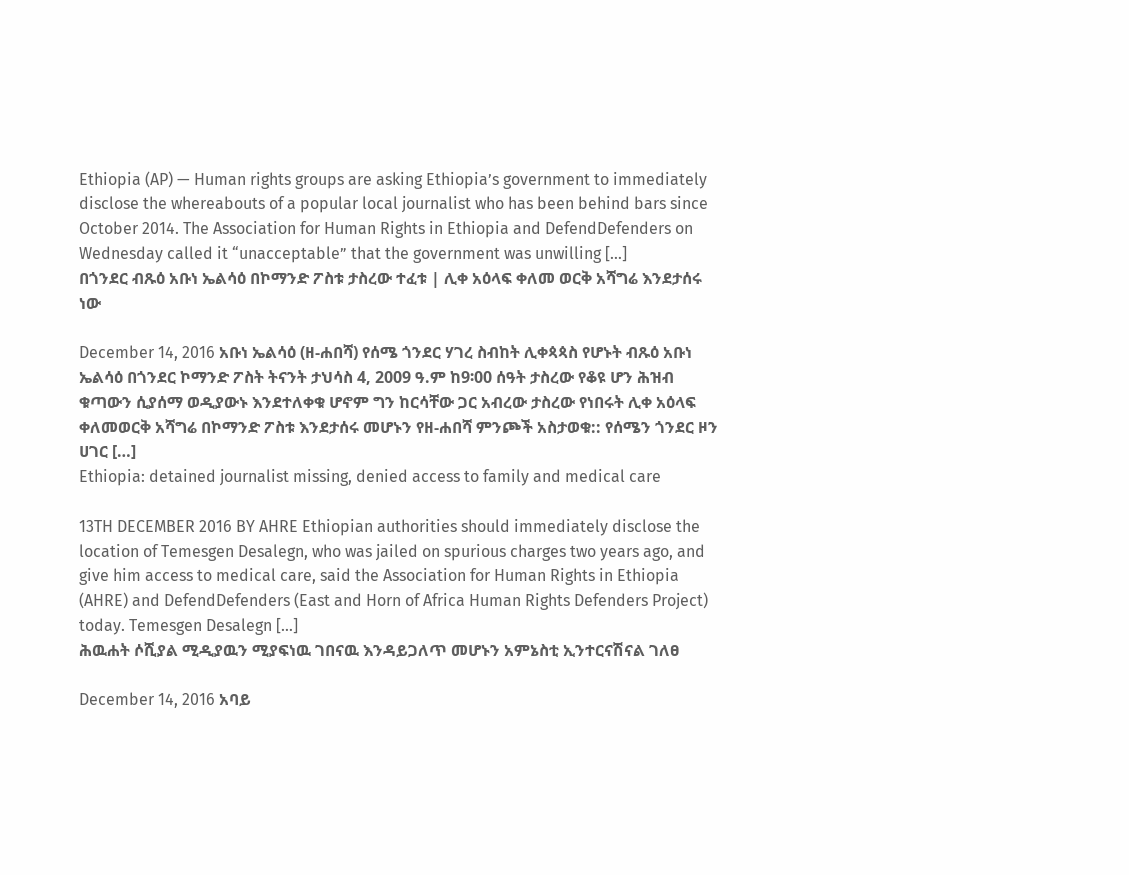Ethiopia (AP) — Human rights groups are asking Ethiopia’s government to immediately disclose the whereabouts of a popular local journalist who has been behind bars since October 2014. The Association for Human Rights in Ethiopia and DefendDefenders on Wednesday called it “unacceptable” that the government was unwilling […]
በጎንደር ብጹዕ አቡነ ኤልሳዕ በኮማንድ ፖስቱ ታስረው ተፈቱ | ሊቀ አዕላፍ ቀለመ ወርቅ አሻግሬ እንደታሰሩ ነው

December 14, 2016 አቡነ ኤልሳዕ (ዘ-ሐበሻ) የሰሜ ጎንደር ሃገረ ስብከት ሊቀጳጳስ የሆኑት ብጹዕ አቡነ ኤልሳዕ በጎንደር ኮማንድ ፖስት ትናንት ታህሳስ 4, 2009 ዓ.ም ከ9፡00 ሰዓት ታስረው የቆዩ ሆን ሕዝብ ቁጣውን ሲያሰማ ወዲያውኑ እንደተለቀቁ ሆኖም ግን ከርሳቸው ጋር አብረው ታስረው የነበሩት ሊቀ አዕላፍ ቀለመወርቅ አሻግሬ በኮማንድ ፖስቱ እንደታሰሩ መሆኑን የዘ-ሐበሻ ምንጮች አስታወቁ:: የሰሜን ጎንደር ዞን ሀገር […]
Ethiopia: detained journalist missing, denied access to family and medical care

13TH DECEMBER 2016 BY AHRE Ethiopian authorities should immediately disclose the location of Temesgen Desalegn, who was jailed on spurious charges two years ago, and give him access to medical care, said the Association for Human Rights in Ethiopia (AHRE) and DefendDefenders (East and Horn of Africa Human Rights Defenders Project) today. Temesgen Desalegn […]
ሕዉሐት ሶሺያል ሚዲያዉን ሚያፍነዉ ገበናዉ እንዳይጋለጥ መሆኑን አምኔስቲ ኢንተርናሽናል ገለፀ

December 14, 2016 አባይ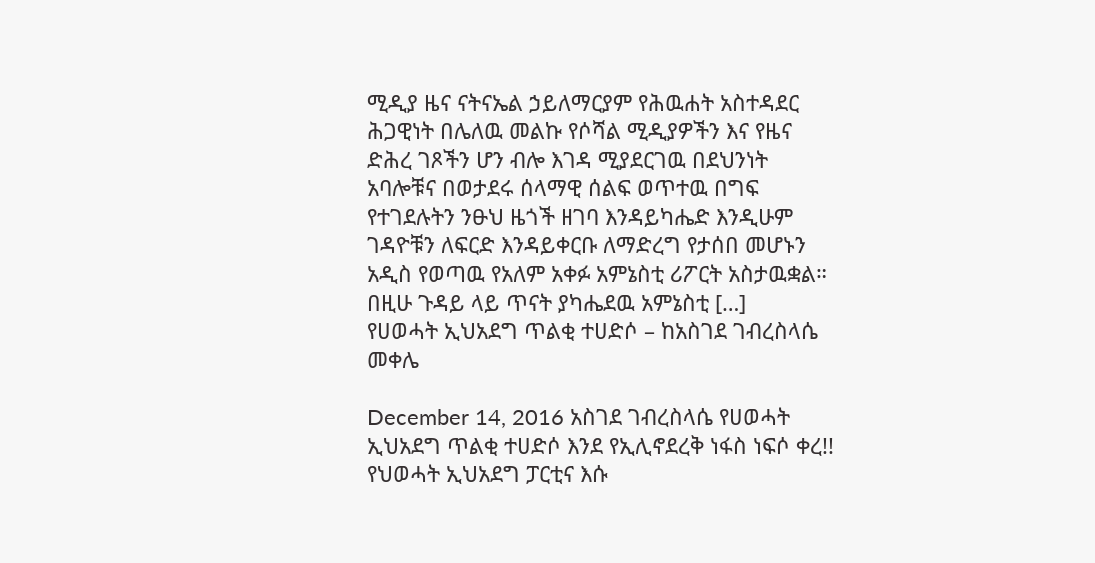ሚዲያ ዜና ናትናኤል ኃይለማርያም የሕዉሐት አስተዳደር ሕጋዊነት በሌለዉ መልኩ የሶሻል ሚዲያዎችን እና የዜና ድሕረ ገጾችን ሆን ብሎ እገዳ ሚያደርገዉ በደህንነት አባሎቹና በወታደሩ ሰላማዊ ሰልፍ ወጥተዉ በግፍ የተገደሉትን ንፁህ ዜጎች ዘገባ እንዳይካሔድ እንዲሁም ገዳዮቹን ለፍርድ እንዳይቀርቡ ለማድረግ የታሰበ መሆኑን አዲስ የወጣዉ የአለም አቀፉ አምኔስቲ ሪፖርት አስታዉቋል። በዚሁ ጉዳይ ላይ ጥናት ያካሔደዉ አምኔስቲ […]
የሀወሓት ኢህአደግ ጥልቂ ተሀድሶ – ከአስገደ ገብረስላሴ መቀሌ

December 14, 2016 አስገደ ገብረስላሴ የሀወሓት ኢህአደግ ጥልቂ ተሀድሶ እንደ የኢሊኖደረቅ ነፋስ ነፍሶ ቀረ!! የህወሓት ኢህአደግ ፓርቲና እሱ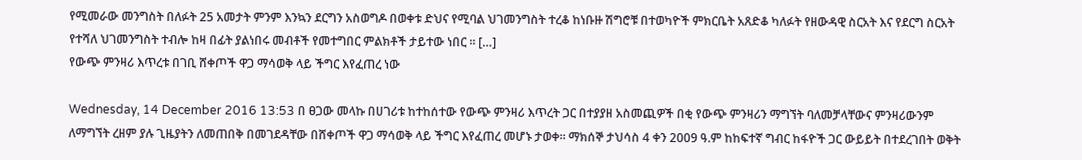የሚመራው መንግስት በለፉት 25 አመታት ምንም እንኳን ደርግን አስወግዶ በወቀቱ ድህና የሚባል ህገመንግስት ተረቆ ከነቡዙ ሽግሮቹ በተወካዮች ምክርቤት አጸድቆ ካለፉት የዘውዳዊ ስርአት እና የደርግ ስርአት የተሻለ ህገመንግስት ተብሎ ከዛ በፊት ያልነበሩ መብቶች የመተግበር ምልክቶች ታይተው ነበር ። […]
የውጭ ምንዛሪ እጥረቱ በገቢ ሸቀጦች ዋጋ ማሳወቅ ላይ ችግር እየፈጠረ ነው

Wednesday, 14 December 2016 13:53 በ ፀጋው መላኩ በሀገሪቱ ከተከሰተው የውጭ ምንዛሪ እጥረት ጋር በተያያዘ አስመጪዎች በቂ የውጭ ምንዛሪን ማግኘት ባለመቻላቸውና ምንዛሪውንም ለማግኘት ረዘም ያሉ ጊዜያትን ለመጠበቅ በመገደዳቸው በሸቀጦች ዋጋ ማሳወቅ ላይ ችግር እየፈጠረ መሆኑ ታወቀ። ማክሰኞ ታህሳስ 4 ቀን 2009 ዓ.ም ከከፍተኛ ግብር ከፋዮች ጋር ውይይት በተደረገበት ወቅት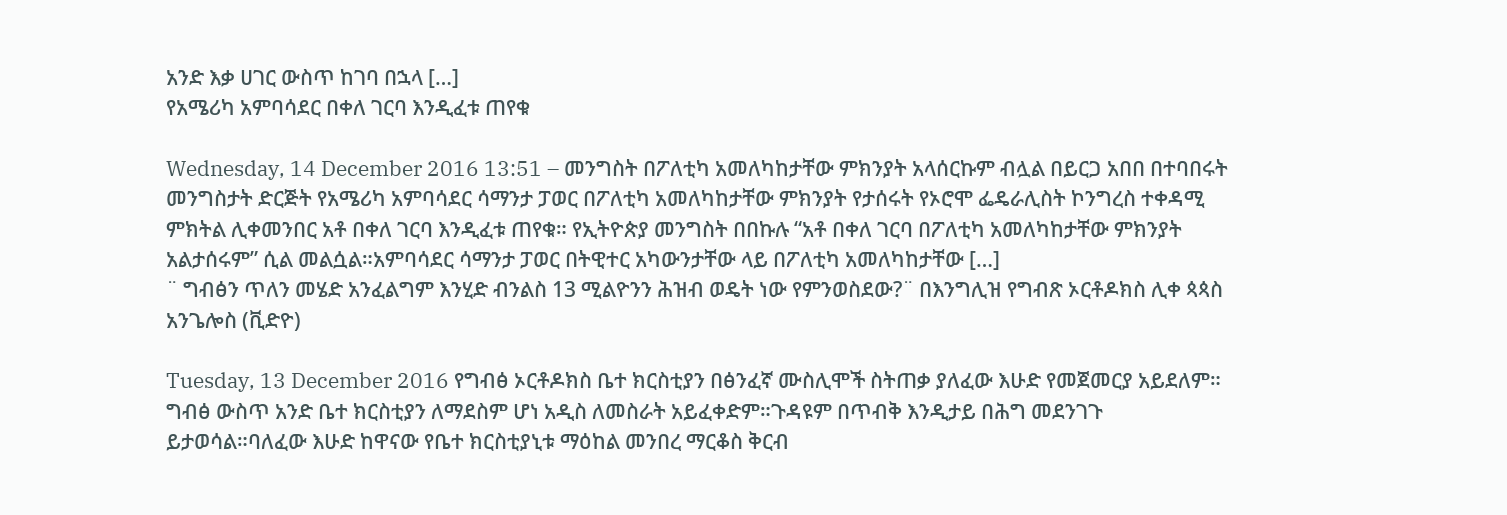አንድ እቃ ሀገር ውስጥ ከገባ በኋላ […]
የአሜሪካ አምባሳደር በቀለ ገርባ እንዲፈቱ ጠየቁ

Wednesday, 14 December 2016 13:51 – መንግስት በፖለቲካ አመለካከታቸው ምክንያት አላሰርኩም ብሏል በይርጋ አበበ በተባበሩት መንግስታት ድርጅት የአሜሪካ አምባሳደር ሳማንታ ፓወር በፖለቲካ አመለካከታቸው ምክንያት የታሰሩት የኦሮሞ ፌዴራሊስት ኮንግረስ ተቀዳሚ ምክትል ሊቀመንበር አቶ በቀለ ገርባ እንዲፈቱ ጠየቁ። የኢትዮጵያ መንግስት በበኩሉ “አቶ በቀለ ገርባ በፖለቲካ አመለካከታቸው ምክንያት አልታሰሩም” ሲል መልሷል።አምባሳደር ሳማንታ ፓወር በትዊተር አካውንታቸው ላይ በፖለቲካ አመለካከታቸው […]
¨ ግብፅን ጥለን መሄድ አንፈልግም እንሂድ ብንልስ 13 ሚልዮንን ሕዝብ ወዴት ነው የምንወስደው?¨ በእንግሊዝ የግብጽ ኦርቶዶክስ ሊቀ ጳጳስ አንጌሎስ (ቪድዮ)

Tuesday, 13 December 2016 የግብፅ ኦርቶዶክስ ቤተ ክርስቲያን በፅንፈኛ ሙስሊሞች ስትጠቃ ያለፈው እሁድ የመጀመርያ አይደለም። ግብፅ ውስጥ አንድ ቤተ ክርስቲያን ለማደስም ሆነ አዲስ ለመስራት አይፈቀድም።ጉዳዩም በጥብቅ እንዲታይ በሕግ መደንገጉ ይታወሳል።ባለፈው እሁድ ከዋናው የቤተ ክርስቲያኒቱ ማዕከል መንበረ ማርቆስ ቅርብ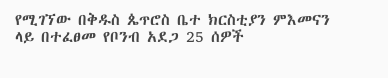የሚገኘው በቅዱስ ጴጥሮስ ቤተ ክርስቲያን ምእመናን ላይ በተፈፀመ የቦንብ አደጋ 25 ሰዎች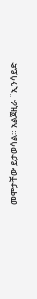መሞታቸው ይታወሳል። አልጀዚራ ¨ኢንሳይድ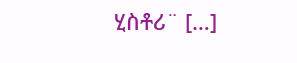ሂስቶሪ¨ […]